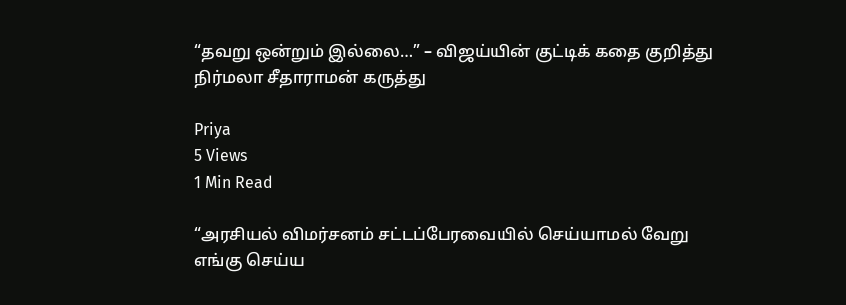“தவறு ஒன்றும் இல்லை…” – விஜய்யின் குட்டிக் கதை குறித்து நிர்மலா சீதாராமன் கருத்து

Priya
5 Views
1 Min Read

“அரசியல் விமர்சனம் சட்டப்பேரவையில் செய்யாமல் வேறு எங்கு செய்ய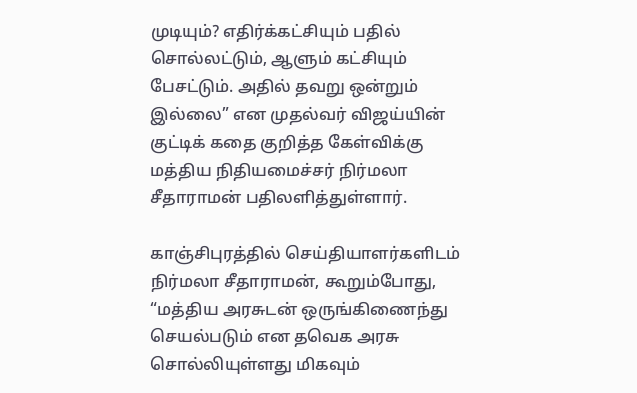முடியும்? எதிர்க்கட்சியும் பதில் சொல்லட்டும், ஆளும் கட்சியும் பேசட்டும். அதில் தவறு ஒன்றும் இல்லை” என முதல்வர் விஜய்யின் குட்டிக் கதை குறித்த கேள்விக்கு மத்திய நிதியமைச்சர் நிர்மலா சீதாராமன் பதிலளித்துள்ளார்.

காஞ்சிபுரத்தில் செய்தியாளர்களிடம் நிர்மலா சீதாராமன், கூறும்போது, “மத்திய அரசுடன் ஒருங்கிணைந்து செயல்படும் என தவெக அரசு சொல்லியுள்ளது மிகவும்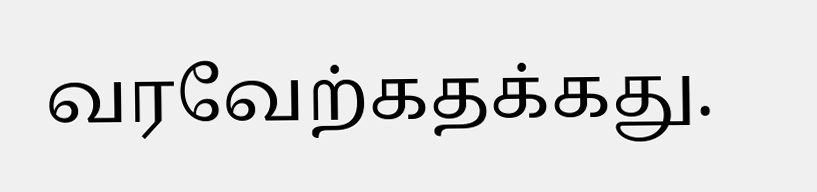வரவேற்கதக்கது.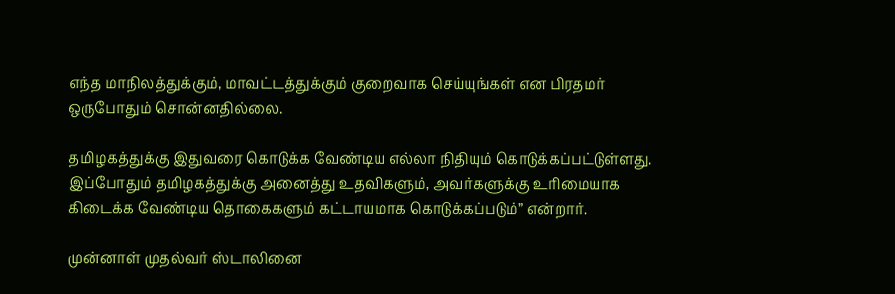எந்த மாநிலத்துக்கும், மாவட்டத்துக்கும் குறைவாக செய்யுங்கள் என பிரதமர் ஒருபோதும் சொன்னதில்லை.

தமிழகத்துக்கு இதுவரை கொடுக்க வேண்டிய எல்லா நிதியும் கொடுக்கப்பட்டுள்ளது. இப்போதும் தமிழகத்துக்கு அனைத்து உதவிகளும், அவர்களுக்கு உரிமையாக கிடைக்க வேண்டிய தொகைகளும் கட்டாயமாக கொடுக்கப்படும்” என்றார்.

முன்னாள் முதல்வர் ஸ்டாலினை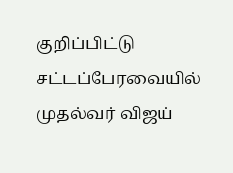குறிப்பிட்டு சட்டப்பேரவையில் முதல்வர் விஜய்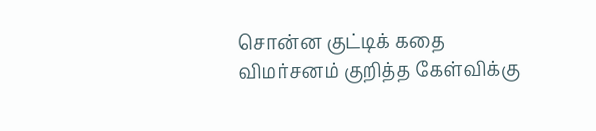சொன்ன குட்டிக் கதை விமர்சனம் குறித்த கேள்விக்கு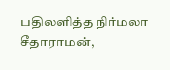பதிலளித்த நிர்மலா சீதாராமன்,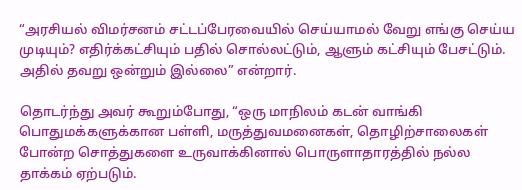“அரசியல் விமர்சனம் சட்டப்பேரவையில் செய்யாமல் வேறு எங்கு செய்ய முடியும்? எதிர்க்கட்சியும் பதில் சொல்லட்டும், ஆளும் கட்சியும் பேசட்டும். அதில் தவறு ஒன்றும் இல்லை” என்றார்.

தொடர்ந்து அவர் கூறும்போது, “ஒரு மாநிலம் கடன் வாங்கி பொதுமக்களுக்கான பள்ளி, மருத்துவமனைகள், தொழிற்சாலைகள் போன்ற சொத்துகளை உருவாக்கினால் பொருளாதாரத்தில் நல்ல தாக்கம் ஏற்படும்.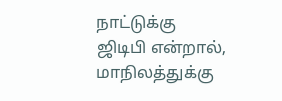நாட்டுக்கு ஜிடிபி என்றால், மாநிலத்துக்கு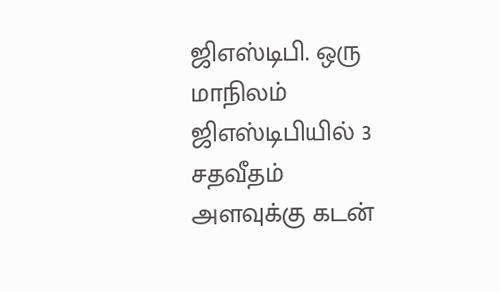ஜிஎஸ்டிபி. ஒரு மாநிலம் ஜிஎஸ்டிபியில் 3 சதவீதம் அளவுக்கு கடன்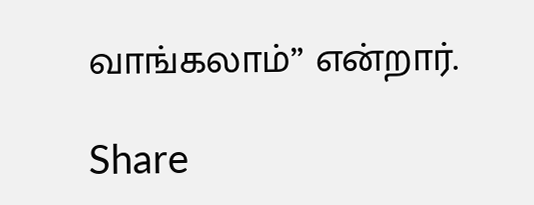வாங்கலாம்” என்றார்.

Share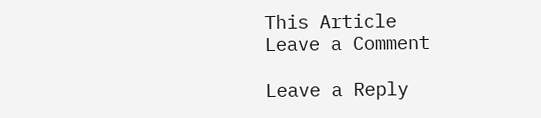This Article
Leave a Comment

Leave a Reply